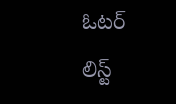ఓటర్ లిస్ట్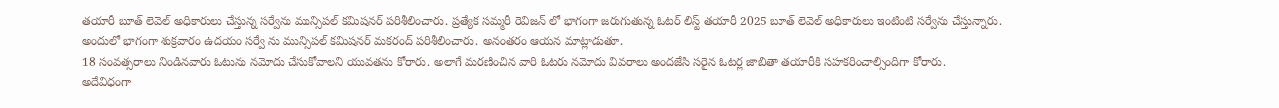తయారీ బూత్ లెవెల్ అధికారులు చేస్తున్న సర్వేను మున్సిపల్ కమిషనర్ పరిశీలించారు. ప్రత్యేక సమ్మరీ రెవిజన్ లో భాగంగా జరుగుతున్న ఓటర్ లిస్ట్ తయారీ 2025 బూత్ లెవెల్ అధికారులు ఇంటింటి సర్వేను చేస్తున్నారు.
అందులో భాగంగా శుక్రవారం ఉదయం సర్వే ను మున్సిపల్ కమిషనర్ మకరంద్ పరిశీలించారు. అనంతరం ఆయన మాట్లాడుతూ.
18 సంవత్సరాలు నిండినవారు ఓటును నమోదు చేసుకోవాలని యువతను కోరారు. అలాగే మరణించిన వారి ఓటరు నమోదు వివరాలు అందజేసి సరైన ఓటర్ల జాబితా తయారీకి సహకరించాల్సిందిగా కోరారు.
అదేవిధంగా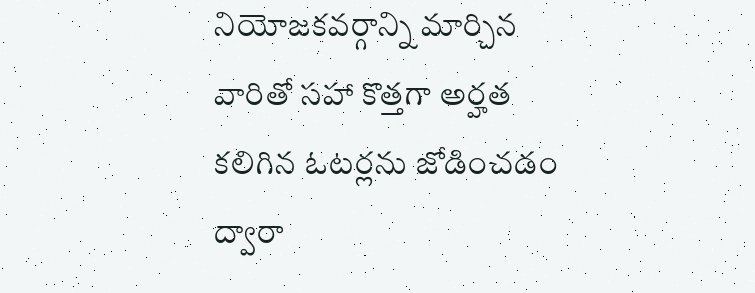నియోజకవర్గాన్ని మార్చిన వారితో సహా కొత్తగా అర్హత కలిగిన ఓటర్లను జోడించడం ద్వారా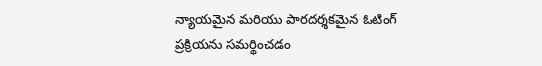న్యాయమైన మరియు పారదర్శకమైన ఓటింగ్ ప్రక్రియను సమర్థించడం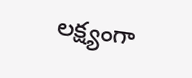లక్ష్యంగా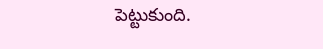పెట్టుకుంది.